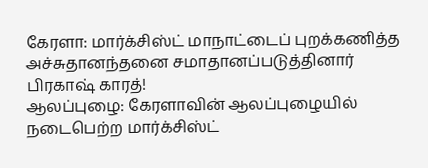கேரளா: மார்க்சிஸ்ட் மாநாட்டைப் புறக்கணித்த அச்சுதானந்தனை சமாதானப்படுத்தினார் பிரகாஷ் காரத்!
ஆலப்புழை: கேரளாவின் ஆலப்புழையில் நடைபெற்ற மார்க்சிஸ்ட்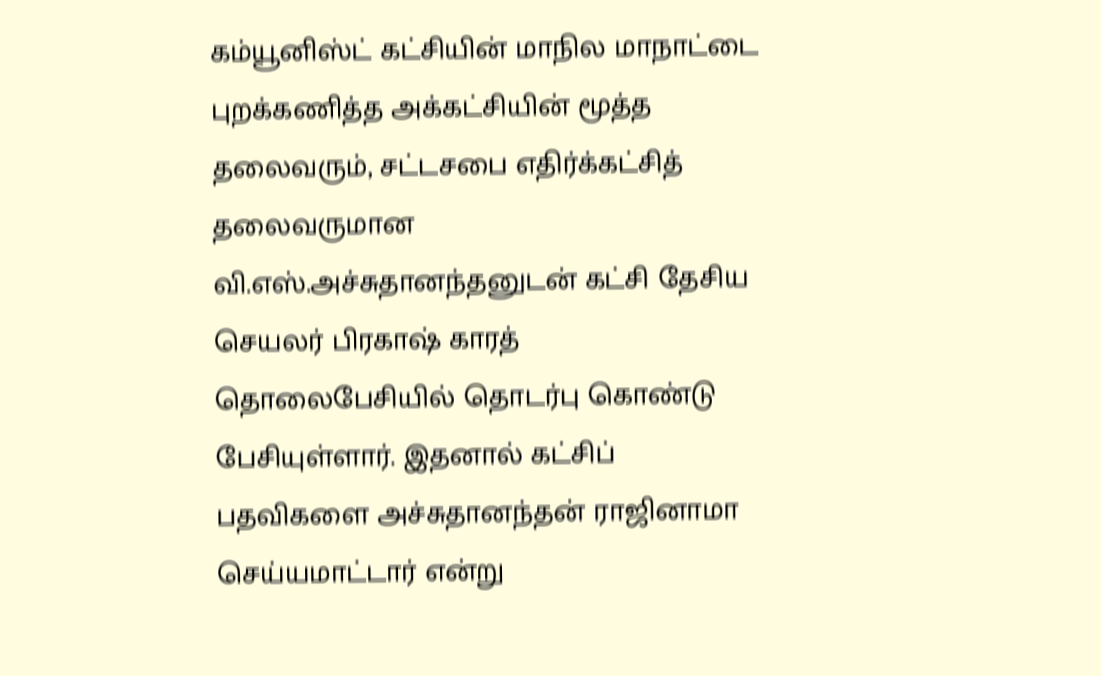கம்யூனிஸ்ட் கட்சியின் மாநில மாநாட்டை புறக்கணித்த அக்கட்சியின் மூத்த தலைவரும், சட்டசபை எதிர்க்கட்சித் தலைவருமான வி.எஸ்.அச்சுதானந்தனுடன் கட்சி தேசிய செயலர் பிரகாஷ் காரத் தொலைபேசியில் தொடர்பு கொண்டு பேசியுள்ளார். இதனால் கட்சிப் பதவிகளை அச்சுதானந்தன் ராஜினாமா செய்யமாட்டார் என்று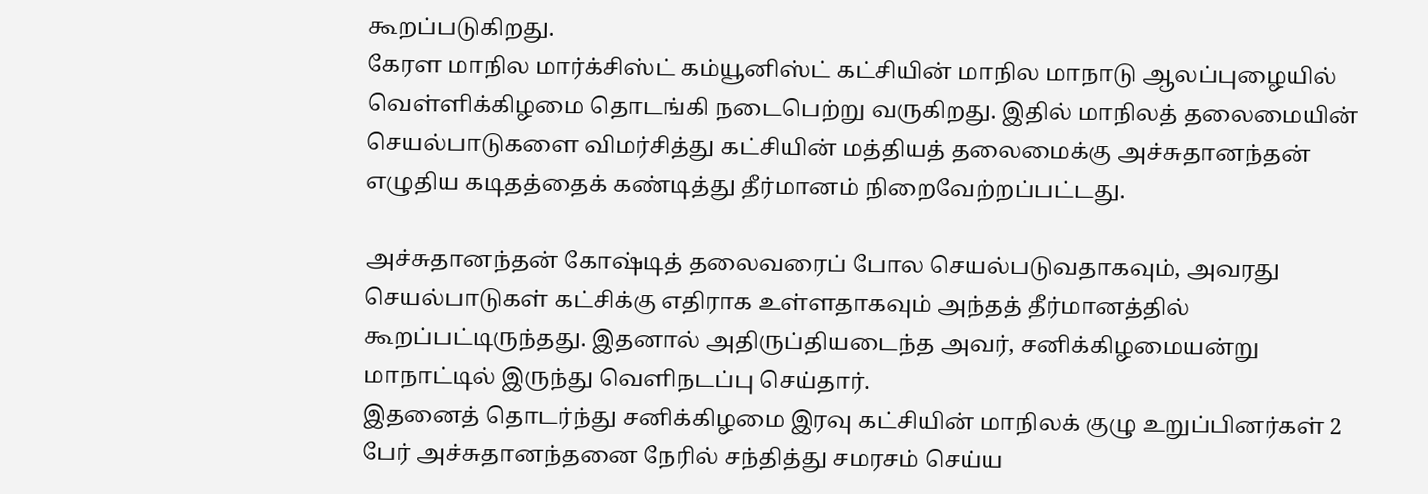கூறப்படுகிறது.
கேரள மாநில மார்க்சிஸ்ட் கம்யூனிஸ்ட் கட்சியின் மாநில மாநாடு ஆலப்புழையில் வெள்ளிக்கிழமை தொடங்கி நடைபெற்று வருகிறது. இதில் மாநிலத் தலைமையின் செயல்பாடுகளை விமர்சித்து கட்சியின் மத்தியத் தலைமைக்கு அச்சுதானந்தன் எழுதிய கடிதத்தைக் கண்டித்து தீர்மானம் நிறைவேற்றப்பட்டது.

அச்சுதானந்தன் கோஷ்டித் தலைவரைப் போல செயல்படுவதாகவும், அவரது செயல்பாடுகள் கட்சிக்கு எதிராக உள்ளதாகவும் அந்தத் தீர்மானத்தில் கூறப்பட்டிருந்தது. இதனால் அதிருப்தியடைந்த அவர், சனிக்கிழமையன்று மாநாட்டில் இருந்து வெளிநடப்பு செய்தார்.
இதனைத் தொடர்ந்து சனிக்கிழமை இரவு கட்சியின் மாநிலக் குழு உறுப்பினர்கள் 2 பேர் அச்சுதானந்தனை நேரில் சந்தித்து சமரசம் செய்ய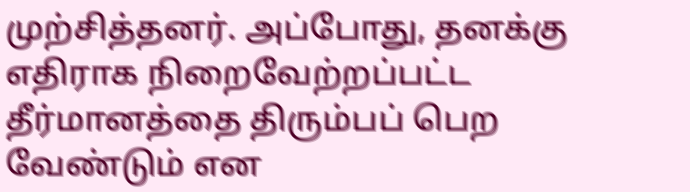முற்சித்தனர். அப்போது, தனக்கு எதிராக நிறைவேற்றப்பட்ட தீர்மானத்தை திரும்பப் பெற வேண்டும் என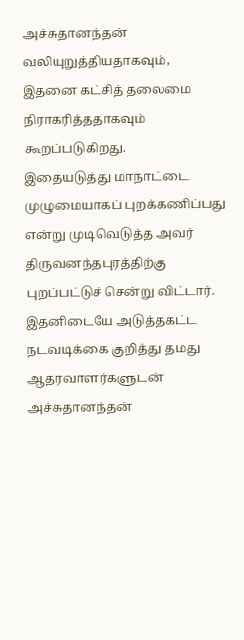அச்சுதானந்தன் வலியுறுத்தியதாகவும், இதனை கட்சித் தலைமை நிராகரித்ததாகவும் கூறப்படுகிறது.
இதையடுத்து மாநாட்டை முழுமையாகப் புறக்கணிப்பது என்று முடிவெடுத்த அவர் திருவனந்தபுரத்திற்கு புறப்பட்டுச் சென்று விட்டார். இதனிடையே அடுத்தகட்ட நடவடிக்கை குறித்து தமது ஆதரவாளர்களுடன் அச்சுதானந்தன்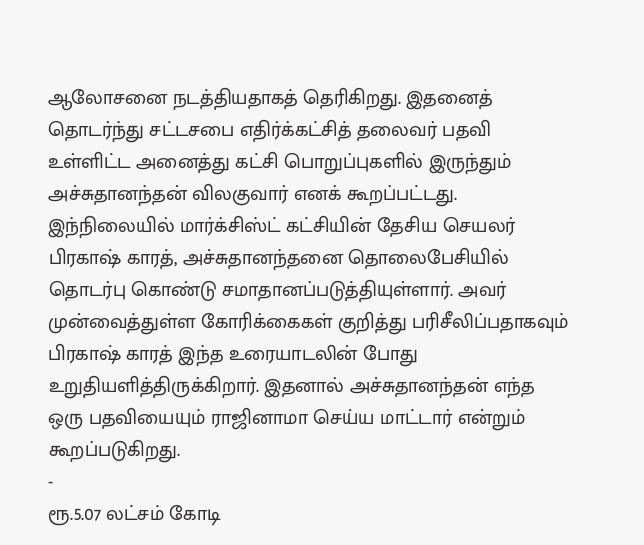ஆலோசனை நடத்தியதாகத் தெரிகிறது. இதனைத் தொடர்ந்து சட்டசபை எதிர்க்கட்சித் தலைவர் பதவி உள்ளிட்ட அனைத்து கட்சி பொறுப்புகளில் இருந்தும் அச்சுதானந்தன் விலகுவார் எனக் கூறப்பட்டது.
இந்நிலையில் மார்க்சிஸ்ட் கட்சியின் தேசிய செயலர் பிரகாஷ் காரத், அச்சுதானந்தனை தொலைபேசியில் தொடர்பு கொண்டு சமாதானப்படுத்தியுள்ளார். அவர் முன்வைத்துள்ள கோரிக்கைகள் குறித்து பரிசீலிப்பதாகவும் பிரகாஷ் காரத் இந்த உரையாடலின் போது உறுதியளித்திருக்கிறார். இதனால் அச்சுதானந்தன் எந்த ஒரு பதவியையும் ராஜினாமா செய்ய மாட்டார் என்றும் கூறப்படுகிறது.
-
ரூ.5.07 லட்சம் கோடி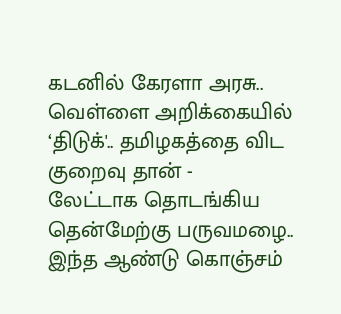கடனில் கேரளா அரசு.. வெள்ளை அறிக்கையில் ‘திடுக்'.. தமிழகத்தை விட குறைவு தான் -
லேட்டாக தொடங்கிய தென்மேற்கு பருவமழை.. இந்த ஆண்டு கொஞ்சம்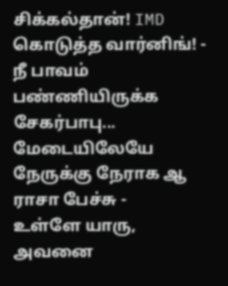சிக்கல்தான்! IMD கொடுத்த வார்னிங்! -
நீ பாவம் பண்ணியிருக்க சேகர்பாபு... மேடையிலேயே நேருக்கு நேராக ஆ ராசா பேச்சு -
உள்ளே யாரு, அவனை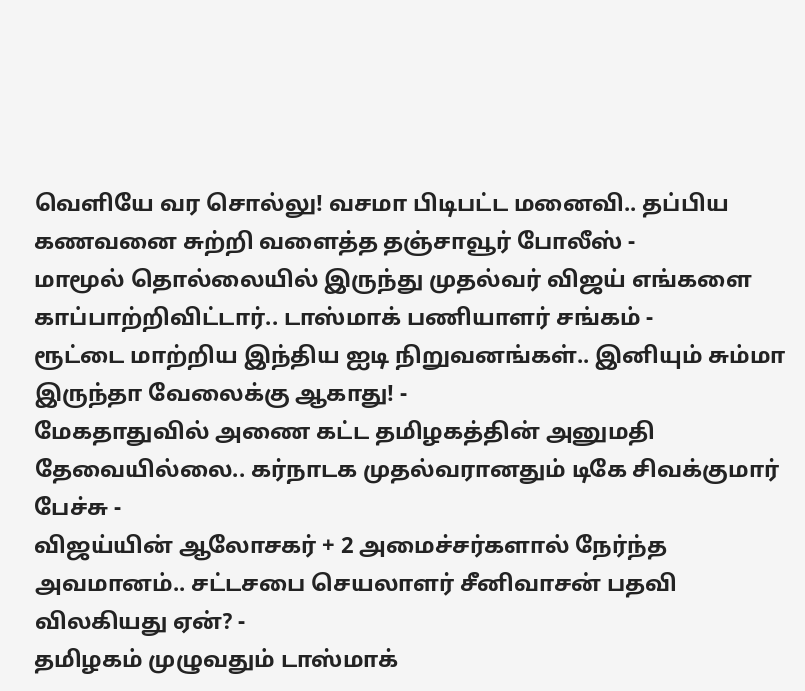வெளியே வர சொல்லு! வசமா பிடிபட்ட மனைவி.. தப்பிய கணவனை சுற்றி வளைத்த தஞ்சாவூர் போலீஸ் -
மாமூல் தொல்லையில் இருந்து முதல்வர் விஜய் எங்களை காப்பாற்றிவிட்டார்.. டாஸ்மாக் பணியாளர் சங்கம் -
ரூட்டை மாற்றிய இந்திய ஐடி நிறுவனங்கள்.. இனியும் சும்மா இருந்தா வேலைக்கு ஆகாது! -
மேகதாதுவில் அணை கட்ட தமிழகத்தின் அனுமதி தேவையில்லை.. கர்நாடக முதல்வரானதும் டிகே சிவக்குமார் பேச்சு -
விஜய்யின் ஆலோசகர் + 2 அமைச்சர்களால் நேர்ந்த அவமானம்.. சட்டசபை செயலாளர் சீனிவாசன் பதவி விலகியது ஏன்? -
தமிழகம் முழுவதும் டாஸ்மாக்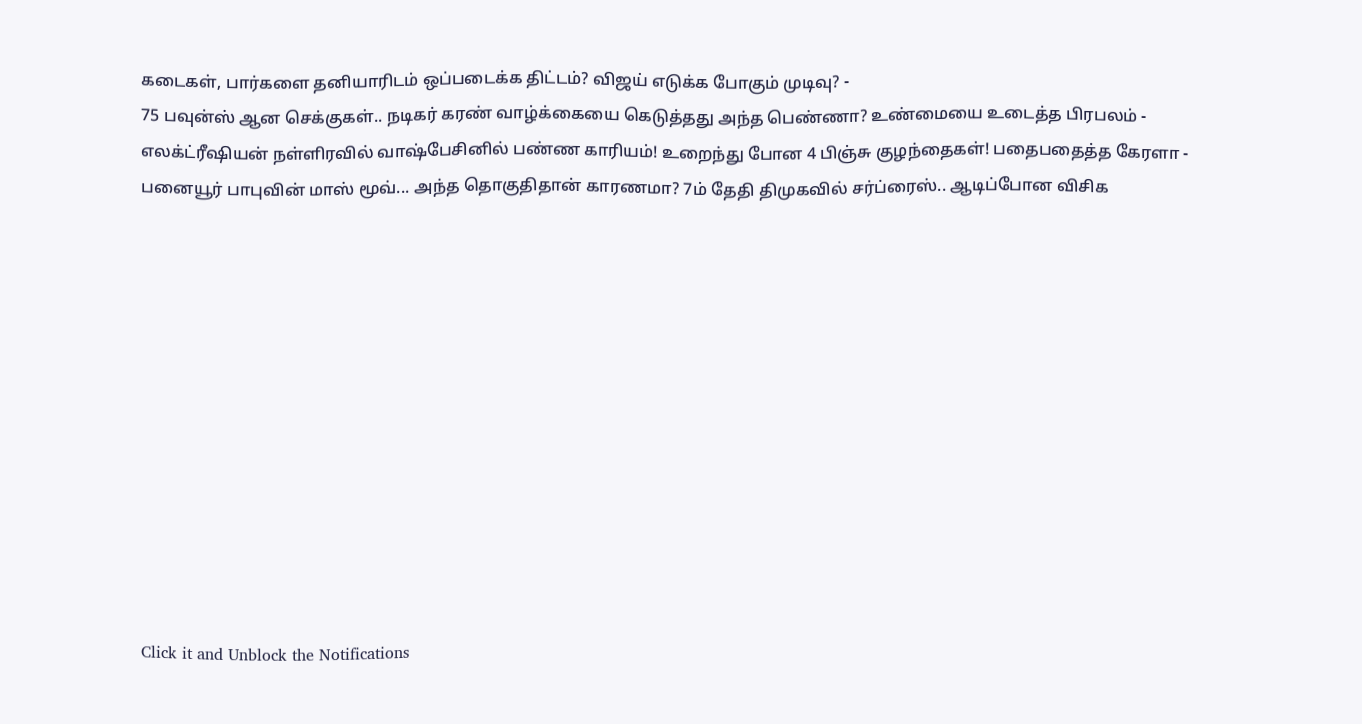கடைகள், பார்களை தனியாரிடம் ஒப்படைக்க திட்டம்? விஜய் எடுக்க போகும் முடிவு? -
75 பவுன்ஸ் ஆன செக்குகள்.. நடிகர் கரண் வாழ்க்கையை கெடுத்தது அந்த பெண்ணா? உண்மையை உடைத்த பிரபலம் -
எலக்ட்ரீஷியன் நள்ளிரவில் வாஷ்பேசினில் பண்ண காரியம்! உறைந்து போன 4 பிஞ்சு குழந்தைகள்! பதைபதைத்த கேரளா -
பனையூர் பாபுவின் மாஸ் மூவ்... அந்த தொகுதிதான் காரணமா? 7ம் தேதி திமுகவில் சர்ப்ரைஸ்.. ஆடிப்போன விசிக












Click it and Unblock the Notifications